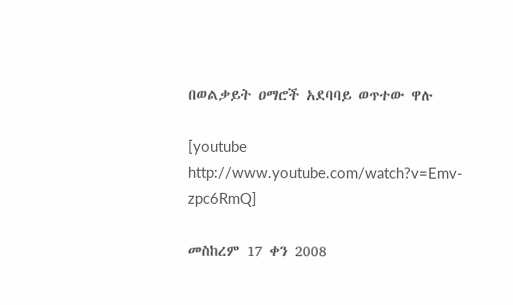በወልቃይት ዐማሮች አደባባይ ወጥተው ዋሉ

[youtube http://www.youtube.com/watch?v=Emv-zpc6RmQ]

መስከረም 17 ቀን 2008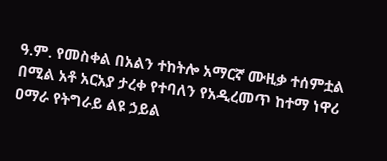ዓ.ም. የመስቀል በአልን ተከትሎ አማርኛ ሙዚቃ ተሰምቷል በሚል አቶ አርአያ ታረቀ የተባለን የአዲረመጥ ከተማ ነዋሪ ዐማራ የትግራይ ልዩ ኃይል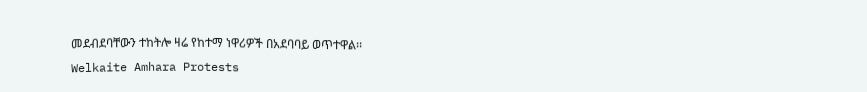መደብደባቸውን ተከትሎ ዛሬ የከተማ ነዋሪዎች በአደባባይ ወጥተዋል፡፡
Welkaite Amhara Protests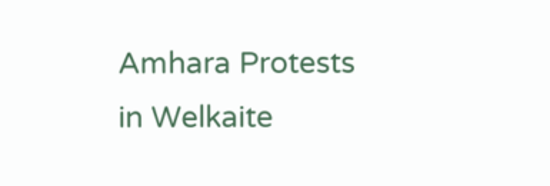Amhara Protests in Welkaite